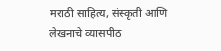मराठी साहित्य, संस्कृती आणि लेखनाचे व्यासपीठ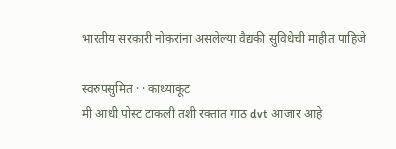भारतीय सरकारी नोकरांना असलेल्या वैद्यकी सुविधेची माहीत पाहिजे

स्वरुपसुमित · · काथ्याकूट
मी आधी पोस्ट टाकली तशी रक्तात गाठ dvt आजार आहे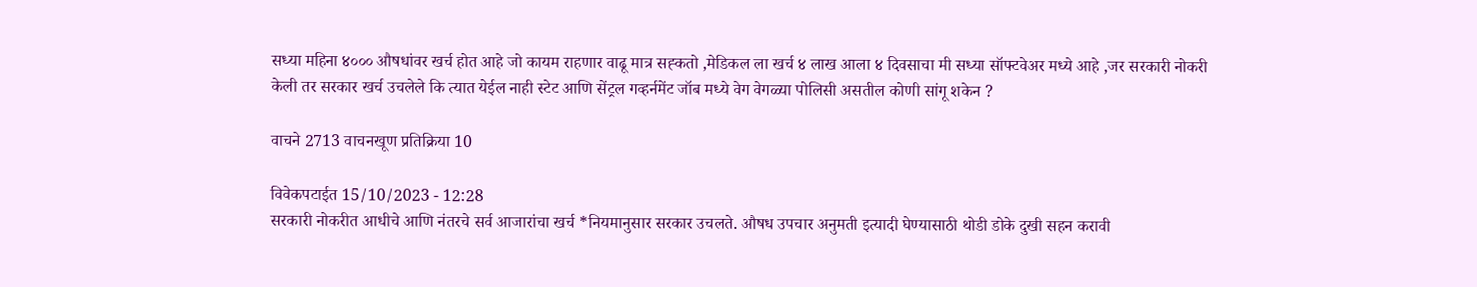सध्या महिना ४००० औषधांवर खर्च होत आहे जो कायम राहणार वाढू मात्र सह्कतो ,मेडिकल ला खर्च ४ लाख आला ४ दिवसाचा मी सध्या सॉफ्टवेअर मध्ये आहे ,जर सरकारी नोकरी केली तर सरकार खर्च उचलेले कि त्यात येईल नाही स्टेट आणि सेंट्रल गव्हर्नमेंट जॉब मध्ये वेग वेगळ्या पोलिसी असतील कोणी सांगू शकेन ?

वाचने 2713 वाचनखूण प्रतिक्रिया 10

विवेकपटाईत 15/10/2023 - 12:28
सरकारी नोकरीत आधीचे आणि नंतरचे सर्व आजारांचा खर्च *नियमानुसार सरकार उचलते. औषध उपचार अनुमती इत्यादी घेण्यासाठी थोडी डोके दुखी सहन करावी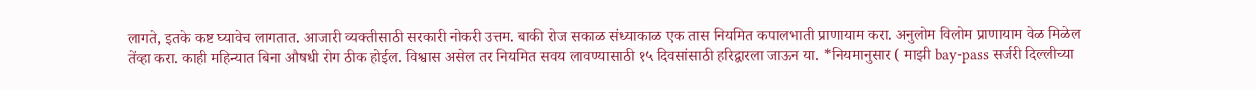लागते, इतके कष्ट घ्यावेच लागतात. आजारी व्यक्तीसाठी सरकारी नोकरी उत्तम. बाकी रोज सकाळ संध्याकाळ एक तास नियमित कपालभाती प्राणायाम करा. अनुलोम विलोम प्राणायाम वेळ मिळेल तेंव्हा करा. काही महिन्यात बिना औषधी रोग ठीक होईल. विश्वास असेल तर नियमित सवय लावण्यासाठी १५ दिवसांसाठी हरिद्वारला जाऊन या. *नियमानुसार ( माझी bay-pass सर्जरी दिल्लीच्या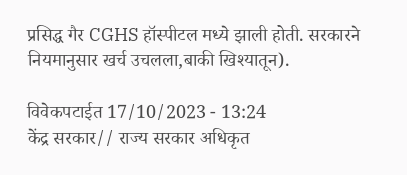प्रसिद्ध गैर CGHS हॉस्पीटल मध्ये झाली होती. सरकारने नियमानुसार खर्च उचलला,बाकी खिश्यातून).

विवेकपटाईत 17/10/2023 - 13:24
केंद्र सरकार// राज्य सरकार अधिकृत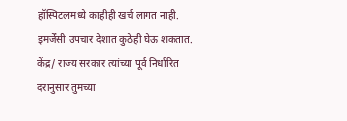हॉस्पिटलमध्ये काहीही खर्च लागत नाही. इमर्जेंसी उपचार देशात कुठेही घेऊ शकतात. केंद्र/ राज्य सरकार त्यांच्या पूर्व निर्धारित दरानुसार तुमच्या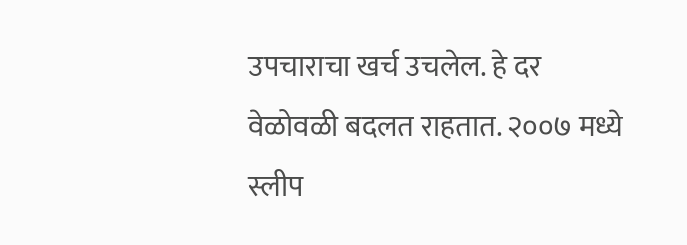उपचाराचा खर्च उचलेल. हे दर वेळोवळी बदलत राहतात. २००७ मध्ये स्लीप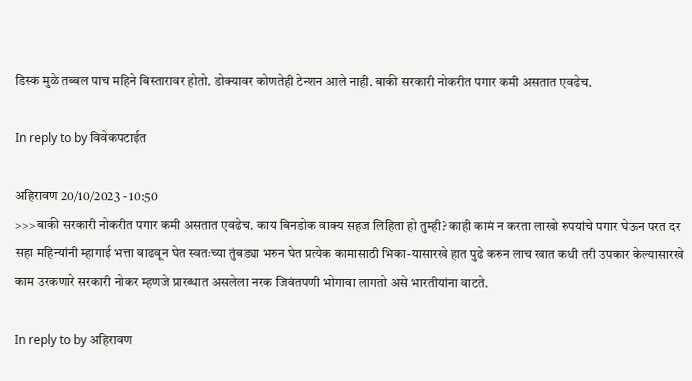डिस्क मुळे तब्बल पाच महिने बिस्तारावर होतो. डोक्यावर कोणतेही टेन्शन आले नाही. बाकी सरकारी नोकरीत पगार कमी असतात एवढेच.

In reply to by विवेकपटाईत

अहिरावण 20/10/2023 - 10:50
>>>बाकी सरकारी नोकरीत पगार कमी असतात एवढेच. काय बिनडोक वाक्य सहज लिहिता हो तुम्ही? काही कामं न करता लाखो रुपयांचे पगार घेऊन परत दर सहा महिन्यांनी म्हागाई भत्ता वाढवून घेत स्वतःच्या तुंबड्या भरुन घेत प्रत्येक कामासाठी भिका-यासारखे हात पुढे करुन लाच खात कधी तरी उपकार केल्यासारखे काम उरकणारे सरकारी नोकर म्हणजे प्रारब्धात असलेला नरक जिवंतपणी भोगावा लागतो असे भारतीयांना वाटते.

In reply to by अहिरावण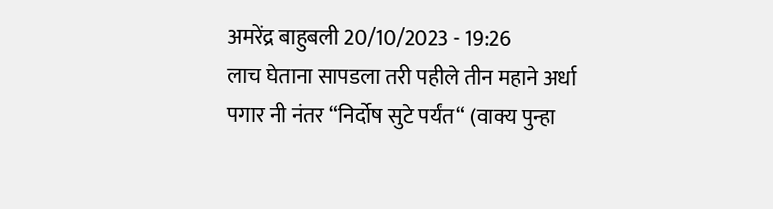अमरेंद्र बाहुबली 20/10/2023 - 19:26
लाच घेताना सापडला तरी पहीले तीन महाने अर्धा पगार नी नंतर “निर्दोष सुटे पर्यंत“ (वाक्य पुन्हा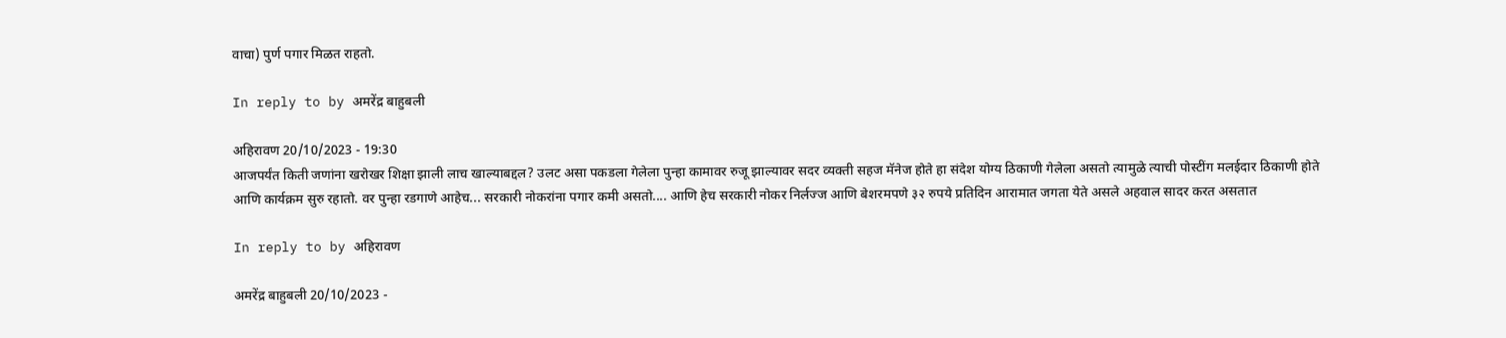वाचा) पुर्ण पगार मिळत राहतो.

In reply to by अमरेंद्र बाहुबली

अहिरावण 20/10/2023 - 19:30
आजपर्यंत किती जणांना खरोखर शिक्षा झाली लाच खाल्याबद्दल? उलट असा पकडला गेलेला पुन्हा कामावर रुजू झाल्यावर सदर व्यक्ती सहज मॅनेज होते हा संदेश योग्य ठिकाणी गेलेला असतो त्यामुळे त्याची पोस्टींग मलईदार ठिकाणी होते आणि कार्यक्रम सुरु रहातो. वर पुन्हा रडगाणे आहेच... सरकारी नोकरांना पगार कमी असतो.... आणि हेच सरकारी नोकर निर्लज्ज आणि बेशरमपणे ३२ रुपये प्रतिदिन आरामात जगता येते असले अहवाल सादर करत असतात

In reply to by अहिरावण

अमरेंद्र बाहुबली 20/10/2023 -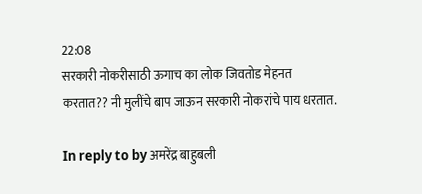22:08
सरकारी नोकरीसाठी ऊगाच का लोक जिवतोड मेहनत करतात?? नी मुलींचे बाप जाऊन सरकारी नोकरांचे पाय धरतात.

In reply to by अमरेंद्र बाहुबली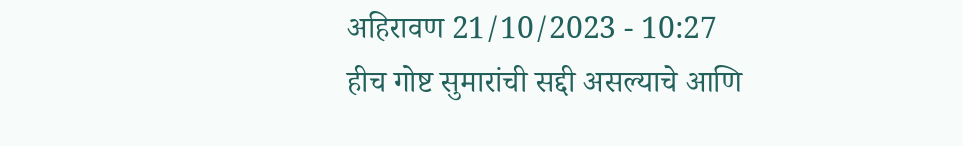अहिरावण 21/10/2023 - 10:27
हीच गोष्ट सुमारांची सद्दी असल्याचे आणि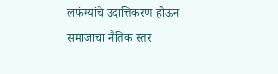लफंग्यांचे उदात्तिकरण होऊन समाजाचा नैतिक स्तर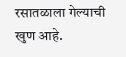रसातळाला गेल्याची खुण आहे.